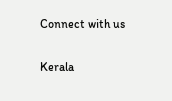Connect with us

Kerala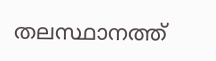തലസ്ഥാനത്ത്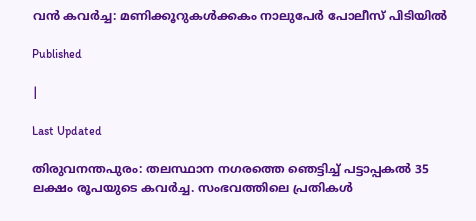വന്‍ കവര്‍ച്ച: മണിക്കൂറുകള്‍ക്കകം നാലുപേര്‍ പോലീസ് പിടിയില്‍

Published

|

Last Updated

തിരുവനന്തപുരം: തലസ്ഥാന നഗരത്തെ ഞെട്ടിച്ച് പട്ടാപ്പകല്‍ 35 ലക്ഷം രൂപയുടെ കവര്‍ച്ച. സംഭവത്തിലെ പ്രതികള്‍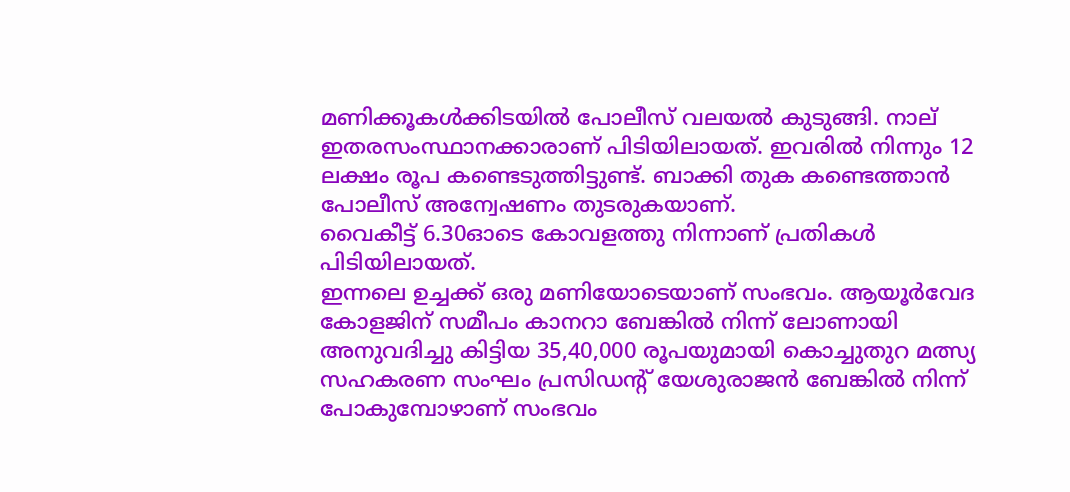മണിക്കൂകള്‍ക്കിടയില്‍ പോലീസ് വലയല്‍ കുടുങ്ങി. നാല് ഇതരസംസ്ഥാനക്കാരാണ് പിടിയിലായത്. ഇവരില്‍ നിന്നും 12 ലക്ഷം രൂപ കണ്ടെടുത്തിട്ടുണ്ട്. ബാക്കി തുക കണ്ടെത്താന്‍ പോലീസ് അന്വേഷണം തുടരുകയാണ്.
വൈകീട്ട് 6.30ഓടെ കോവളത്തു നിന്നാണ് പ്രതികള്‍ പിടിയിലായത്.
ഇന്നലെ ഉച്ചക്ക് ഒരു മണിയോടെയാണ് സംഭവം. ആയൂര്‍വേദ കോളജിന് സമീപം കാനറാ ബേങ്കില്‍ നിന്ന് ലോണായി അനുവദിച്ചു കിട്ടിയ 35,40,000 രൂപയുമായി കൊച്ചുതുറ മത്സ്യ സഹകരണ സംഘം പ്രസിഡന്റ് യേശുരാജന്‍ ബേങ്കില്‍ നിന്ന് പോകുമ്പോഴാണ് സംഭവം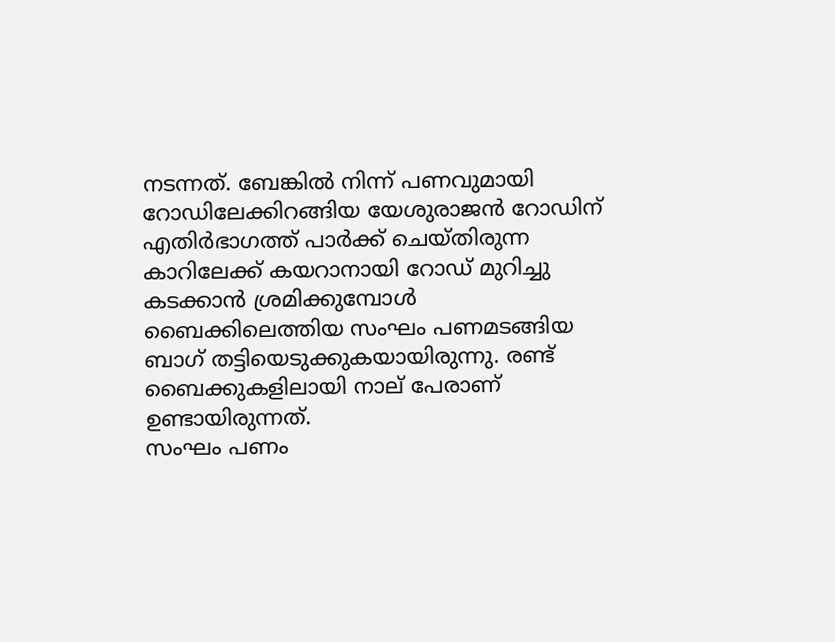നടന്നത്. ബേങ്കില്‍ നിന്ന് പണവുമായി റോഡിലേക്കിറങ്ങിയ യേശുരാജന്‍ റോഡിന് എതിര്‍ഭാഗത്ത് പാര്‍ക്ക് ചെയ്തിരുന്ന കാറിലേക്ക് കയറാനായി റോഡ് മുറിച്ചു കടക്കാന്‍ ശ്രമിക്കുമ്പോള്‍ ബൈക്കിലെത്തിയ സംഘം പണമടങ്ങിയ ബാഗ് തട്ടിയെടുക്കുകയായിരുന്നു. രണ്ട് ബൈക്കുകളിലായി നാല് പേരാണ് ഉണ്ടായിരുന്നത്.
സംഘം പണം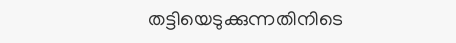തട്ടിയെടുക്കുന്നതിനിടെ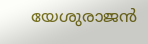യേശുരാജന്‍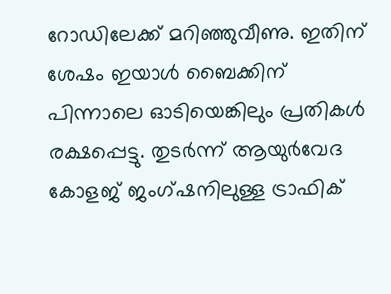റോഡിലേക്ക് മറിഞ്ഞുവീണു. ഇതിന് ശേഷം ഇയാള്‍ ബൈക്കിന് പിന്നാലെ ഓടിയെങ്കിലും പ്രതികള്‍ രക്ഷപ്പെട്ടു. തുടര്‍ന്ന് ആയുര്‍വേദ കോളജ് ജംഗ്ഷനിലുള്ള ട്രാഫിക്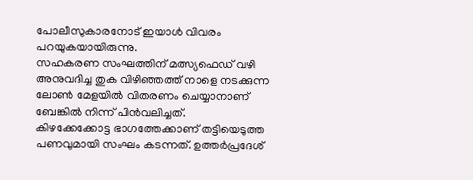പോലീസുകാരനോട് ഇയാള്‍ വിവരം പറയുകയായിരുന്നു.
സഹകരണ സംഘത്തിന് മത്സ്യഫെഡ് വഴി അനുവദിച്ച തുക വിഴിഞ്ഞത്ത് നാളെ നടക്കുന്ന ലോണ്‍ മേളയില്‍ വിതരണം ചെയ്യാനാണ് ബേങ്കില്‍ നിന്ന് പിന്‍വലിച്ചത്.
കിഴക്കേക്കോട്ട ഭാഗത്തേക്കാണ് തട്ടിയെടുത്ത പണവുമായി സംഘം കടന്നത്. ഉത്തര്‍പ്രദേശ്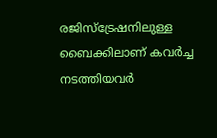രജിസ്‌ട്രേഷനിലുള്ള ബൈക്കിലാണ് കവര്‍ച്ച നടത്തിയവര്‍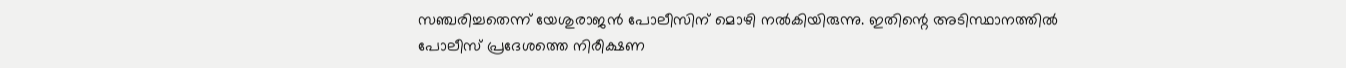സഞ്ചരിച്ചതെന്ന് യേശുരാജന്‍ പോലീസിന് മൊഴി നല്‍കിയിരുന്നു. ഇതിന്റെ അടിസ്ഥാനത്തില്‍ പോലീസ് പ്രദേശത്തെ നിരീക്ഷണ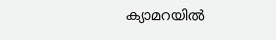ക്യാമറയില്‍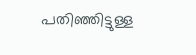പതിഞ്ഞിട്ടുള്ള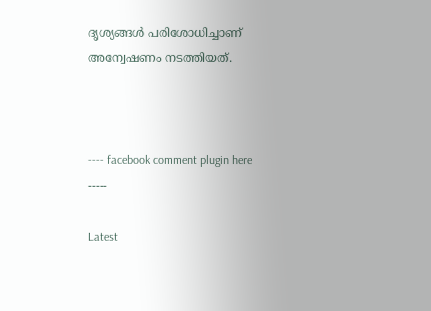ദൃശ്യങ്ങള്‍ പരിശോധിച്ചാണ് അന്വേഷണം നടത്തിയത്.



---- facebook comment plugin here -----

Latest